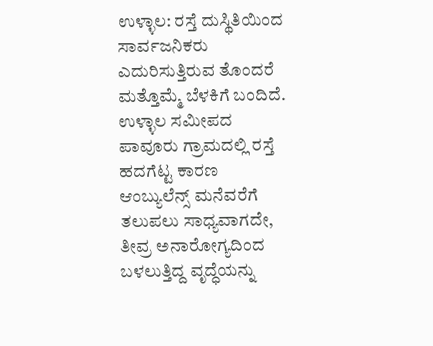ಉಳ್ಳಾಲ: ರಸ್ತೆ ದುಸ್ಥಿತಿಯಿಂದ ಸಾರ್ವಜನಿಕರು ಎದುರಿಸುತ್ತಿರುವ ತೊಂದರೆ ಮತ್ತೊಮ್ಮೆ ಬೆಳಕಿಗೆ ಬಂದಿದೆ. ಉಳ್ಳಾಲ ಸಮೀಪದ ಪಾವೂರು ಗ್ರಾಮದಲ್ಲಿ ರಸ್ತೆ ಹದಗೆಟ್ಟ ಕಾರಣ ಆಂಬ್ಯುಲೆನ್ಸ್ ಮನೆವರೆಗೆ ತಲುಪಲು ಸಾಧ್ಯವಾಗದೇ, ತೀವ್ರ ಅನಾರೋಗ್ಯದಿಂದ ಬಳಲುತ್ತಿದ್ದ ವೃದ್ಧೆಯನ್ನು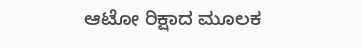ಆಟೋ ರಿಕ್ಷಾದ ಮೂಲಕ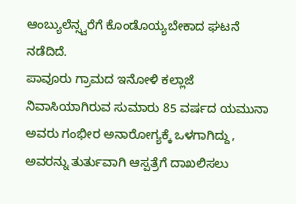ಆಂಬ್ಯುಲೆನ್ಸ್ವರೆಗೆ ಕೊಂಡೊಯ್ಯಬೇಕಾದ ಘಟನೆ ನಡೆದಿದೆ.
ಪಾವೂರು ಗ್ರಾಮದ ಇನೋಳಿ ಕಲ್ಲಾಜೆ ನಿವಾಸಿಯಾಗಿರುವ ಸುಮಾರು 85 ವರ್ಷದ ಯಮುನಾ ಅವರು ಗಂಭೀರ ಅನಾರೋಗ್ಯಕ್ಕೆ ಒಳಗಾಗಿದ್ದು, ಅವರನ್ನು ತುರ್ತುವಾಗಿ ಆಸ್ಪತ್ರೆಗೆ ದಾಖಲಿಸಲು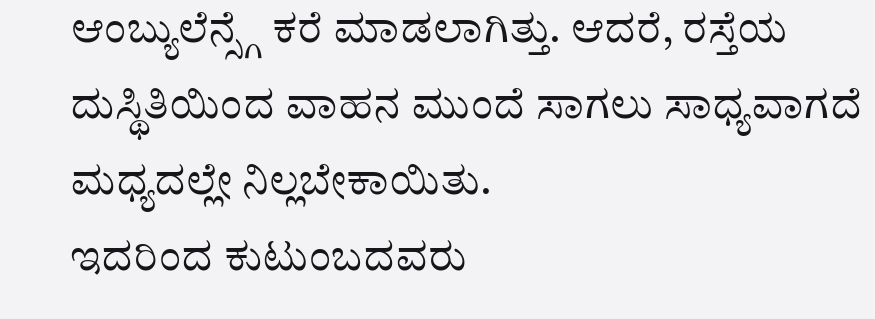ಆಂಬ್ಯುಲೆನ್ಸ್ಗೆ ಕರೆ ಮಾಡಲಾಗಿತ್ತು. ಆದರೆ, ರಸ್ತೆಯ ದುಸ್ಥಿತಿಯಿಂದ ವಾಹನ ಮುಂದೆ ಸಾಗಲು ಸಾಧ್ಯವಾಗದೆ ಮಧ್ಯದಲ್ಲೇ ನಿಲ್ಲಬೇಕಾಯಿತು.
ಇದರಿಂದ ಕುಟುಂಬದವರು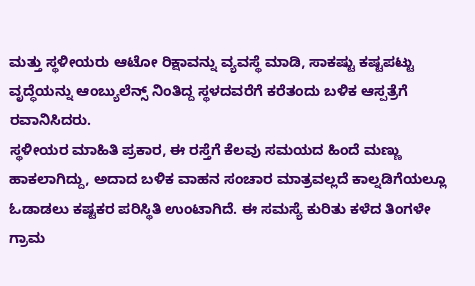ಮತ್ತು ಸ್ಥಳೀಯರು ಆಟೋ ರಿಕ್ಷಾವನ್ನು ವ್ಯವಸ್ಥೆ ಮಾಡಿ, ಸಾಕಷ್ಟು ಕಷ್ಟಪಟ್ಟು ವೃದ್ಧೆಯನ್ನು ಆಂಬ್ಯುಲೆನ್ಸ್ ನಿಂತಿದ್ದ ಸ್ಥಳದವರೆಗೆ ಕರೆತಂದು ಬಳಿಕ ಆಸ್ಪತ್ರೆಗೆ ರವಾನಿಸಿದರು.
ಸ್ಥಳೀಯರ ಮಾಹಿತಿ ಪ್ರಕಾರ, ಈ ರಸ್ತೆಗೆ ಕೆಲವು ಸಮಯದ ಹಿಂದೆ ಮಣ್ಣು ಹಾಕಲಾಗಿದ್ದು, ಅದಾದ ಬಳಿಕ ವಾಹನ ಸಂಚಾರ ಮಾತ್ರವಲ್ಲದೆ ಕಾಲ್ನಡಿಗೆಯಲ್ಲೂ ಓಡಾಡಲು ಕಷ್ಟಕರ ಪರಿಸ್ಥಿತಿ ಉಂಟಾಗಿದೆ. ಈ ಸಮಸ್ಯೆ ಕುರಿತು ಕಳೆದ ತಿಂಗಳೇ ಗ್ರಾಮ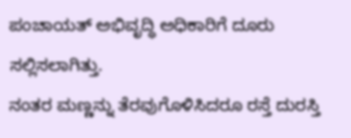ಪಂಚಾಯತ್ ಅಭಿವೃದ್ಧಿ ಅಧಿಕಾರಿಗೆ ದೂರು ಸಲ್ಲಿಸಲಾಗಿತ್ತು.
ನಂತರ ಮಣ್ಣನ್ನು ತೆರವುಗೊಳಿಸಿದರೂ ರಸ್ತೆ ದುರಸ್ತಿ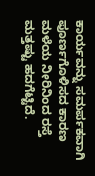ಕಾರ್ಯವನ್ನು ಸಮರ್ಪಕವಾಗಿ ಪೂರ್ಣಗೊಳಿಸದ ಕಾರಣ ಮಳೆಯ ನೀರಿನಿಂದ ರಸ್ತೆ ಮತ್ತಷ್ಟು ಹದಗೆಟ್ಟಿದೆ.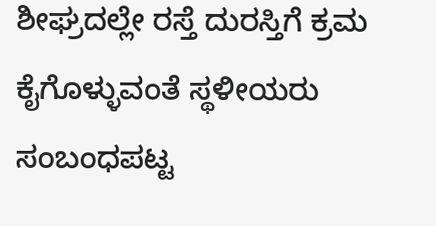ಶೀಘ್ರದಲ್ಲೇ ರಸ್ತೆ ದುರಸ್ತಿಗೆ ಕ್ರಮ ಕೈಗೊಳ್ಳುವಂತೆ ಸ್ಥಳೀಯರು ಸಂಬಂಧಪಟ್ಟ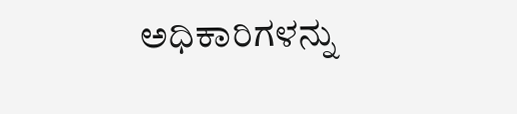ಅಧಿಕಾರಿಗಳನ್ನು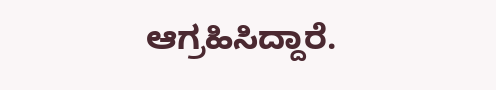ಆಗ್ರಹಿಸಿದ್ದಾರೆ.